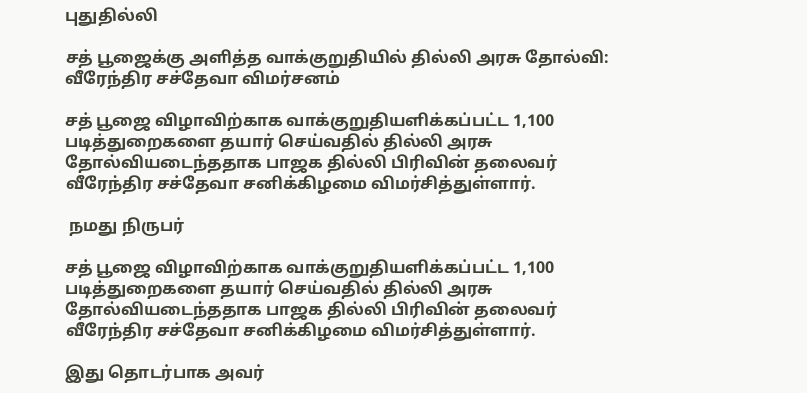புதுதில்லி

சத் பூஜைக்கு அளித்த வாக்குறுதியில் தில்லி அரசு தோல்வி: வீரேந்திர சச்தேவா விமர்சனம்

சத் பூஜை விழாவிற்காக வாக்குறுதியளிக்கப்பட்ட 1,100 படித்துறைகளை தயார் செய்வதில் தில்லி அரசு தோல்வியடைந்ததாக பாஜக தில்லி பிரிவின் தலைவர் வீரேந்திர சச்தேவா சனிக்கிழமை விமர்சித்துள்ளார்.

 நமது நிருபர்

சத் பூஜை விழாவிற்காக வாக்குறுதியளிக்கப்பட்ட 1,100 படித்துறைகளை தயார் செய்வதில் தில்லி அரசு தோல்வியடைந்ததாக பாஜக தில்லி பிரிவின் தலைவர் வீரேந்திர சச்தேவா சனிக்கிழமை விமர்சித்துள்ளார்.

இது தொடர்பாக அவர்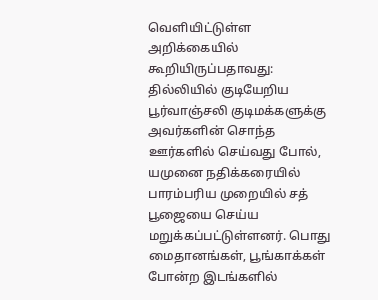வெளியிட்டுள்ள அறிக்கையில் கூறியிருப்பதாவது: தில்லியில் குடியேறிய பூர்வாஞ்சலி குடிமக்களுக்கு அவர்களின் சொந்த ஊர்களில் செய்வது போல், யமுனை நதிக்கரையில் பாரம்பரிய முறையில் சத் பூஜையை செய்ய மறுக்கப்பட்டுள்ளனர். பொது மைதானங்கள், பூங்காக்கள் போன்ற இடங்களில்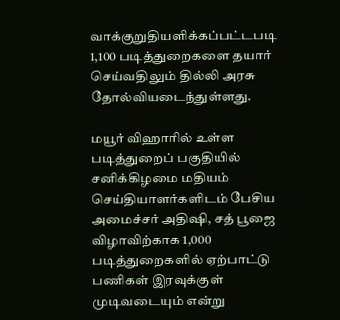வாக்குறுதியளிக்கப்பட்டபடி 1,100 படித்துறைகளை தயார் செய்வதிலும் தில்லி அரசு தோல்வியடைந்துள்ளது.

மயூர் விஹாரில் உள்ள படித்துறைப் பகுதியில் சனிக்கிழமை மதியம் செய்தியாளர்களிடம் பேசிய அமைச்சர் அதிஷி, சத் பூஜை விழாவிற்காக 1,000 படித்துறைகளில் ஏற்பாட்டு பணிகள் இரவுக்குள் முடிவடையும் என்று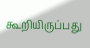கூறியிருப்பது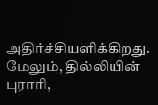அதிர்ச்சியளிக்கிறது. மேலும், தில்லியின் புராரி,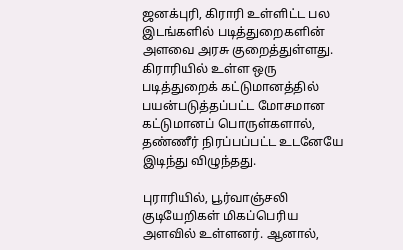ஜனக்புரி, கிராரி உள்ளிட்ட பல இடங்களில் படித்துறைகளின் அளவை அரசு குறைத்துள்ளது. கிராரியில் உள்ள ஒரு படித்துறைக் கட்டுமானத்தில் பயன்படுத்தப்பட்ட மோசமான கட்டுமானப் பொருள்களால், தண்ணீர் நிரப்பப்பட்ட உடனேயே இடிந்து விழுந்தது.

புராரியில், பூர்வாஞ்சலி குடியேறிகள் மிகப்பெரிய அளவில் உள்ளனர். ஆனால்,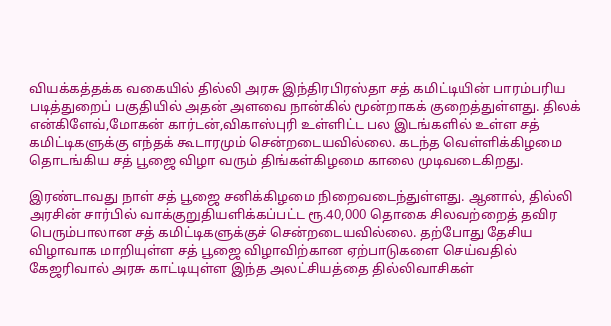வியக்கத்தக்க வகையில் தில்லி அரசு இந்திரபிரஸ்தா சத் கமிட்டியின் பாரம்பரிய படித்துறைப் பகுதியில் அதன் அளவை நான்கில் மூன்றாகக் குறைத்துள்ளது. திலக் என்கிளேவ்,மோகன் கார்டன்,விகாஸ்புரி உள்ளிட்ட பல இடங்களில் உள்ள சத் கமிட்டிகளுக்கு எந்தக் கூடாரமும் சென்றடையவில்லை. கடந்த வெள்ளிக்கிழமை தொடங்கிய சத் பூஜை விழா வரும் திங்கள்கிழமை காலை முடிவடைகிறது.

இரண்டாவது நாள் சத் பூஜை சனிக்கிழமை நிறைவடைந்துள்ளது. ஆனால், தில்லி அரசின் சார்பில் வாக்குறுதியளிக்கப்பட்ட ரூ.40,000 தொகை சிலவற்றைத் தவிர பெரும்பாலான சத் கமிட்டிகளுக்குச் சென்றடையவில்லை. தற்போது தேசிய விழாவாக மாறியுள்ள சத் பூஜை விழாவிற்கான ஏற்பாடுகளை செய்வதில் கேஜரிவால் அரசு காட்டியுள்ள இந்த அலட்சியத்தை தில்லிவாசிகள்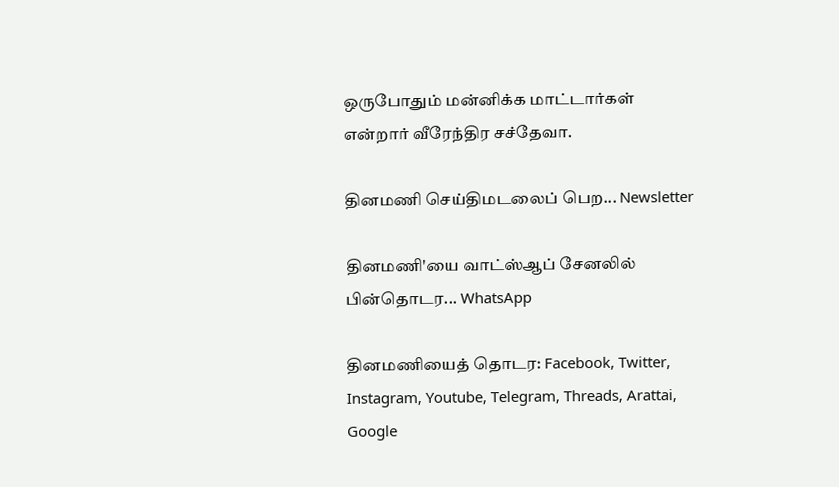ஒருபோதும் மன்னிக்க மாட்டார்கள் என்றார் வீரேந்திர சச்தேவா.

தினமணி செய்திமடலைப் பெற... Newsletter

தினமணி'யை வாட்ஸ்ஆப் சேனலில் பின்தொடர... WhatsApp

தினமணியைத் தொடர: Facebook, Twitter, Instagram, Youtube, Telegram, Threads, Arattai, Google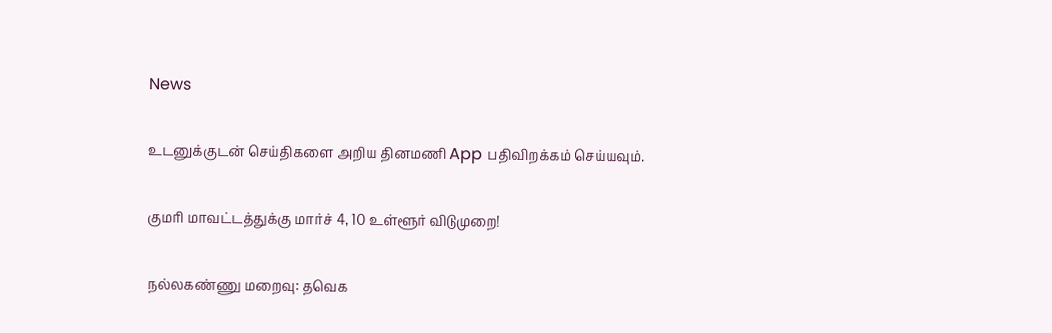News

உடனுக்குடன் செய்திகளை அறிய தினமணி App பதிவிறக்கம் செய்யவும்.

குமரி மாவட்டத்துக்கு மார்ச் 4, 10 உள்ளூர் விடுமுறை!

நல்லகண்ணு மறைவு: தவெக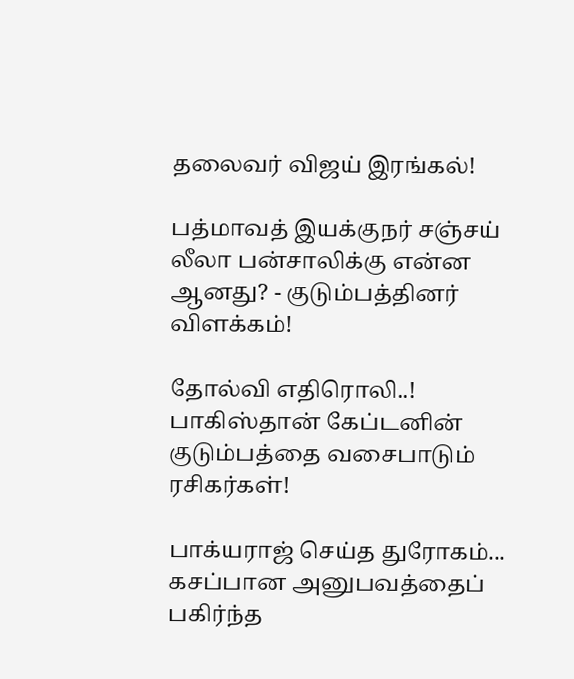தலைவர் விஜய் இரங்கல்!

பத்மாவத் இயக்குநர் சஞ்சய் லீலா பன்சாலிக்கு என்ன ஆனது? - குடும்பத்தினர் விளக்கம்!

தோல்வி எதிரொலி..! பாகிஸ்தான் கேப்டனின் குடும்பத்தை வசைபாடும் ரசிகர்கள்!

பாக்யராஜ் செய்த துரோகம்... கசப்பான அனுபவத்தைப் பகிர்ந்த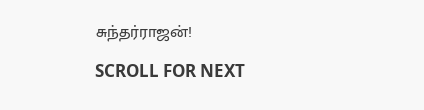சுந்தர்ராஜன்!

SCROLL FOR NEXT